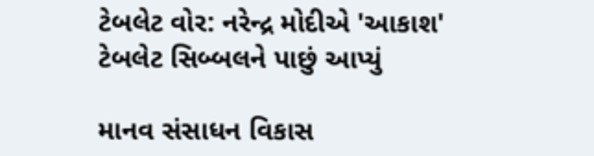ટેબલેટ વોર: નરેન્દ્ર મોદીએ 'આકાશ' ટેબલેટ સિબ્બલને પાછું આપ્યું

માનવ સંસાધન વિકાસ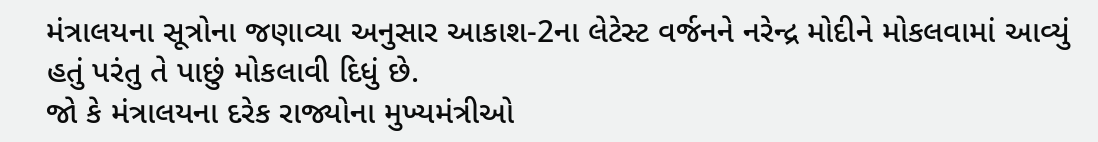મંત્રાલયના સૂત્રોના જણાવ્યા અનુસાર આકાશ-2ના લેટેસ્ટ વર્જનને નરેન્દ્ર મોદીને મોકલવામાં આવ્યું હતું પરંતુ તે પાછું મોકલાવી દિધું છે.
જો કે મંત્રાલયના દરેક રાજ્યોના મુખ્યમંત્રીઓ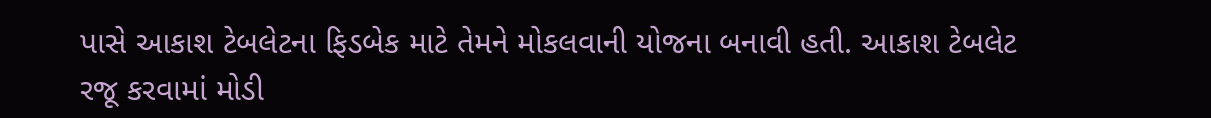પાસે આકાશ ટેબલેટના ફિડબેક માટે તેમને મોકલવાની યોજના બનાવી હતી. આકાશ ટેબલેટ રજૂ કરવામાં મોડી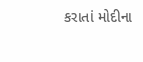કરાતાં મોદીના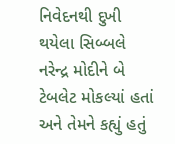નિવેદનથી દુખી થયેલા સિબ્બલે નરેન્દ્ર મોદીને બે ટેબલેટ મોકલ્યાં હતાં અને તેમને કહ્યું હતું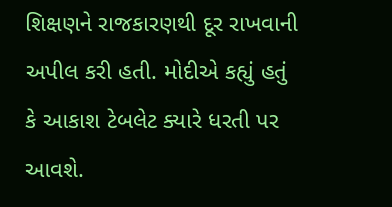શિક્ષણને રાજકારણથી દૂર રાખવાની અપીલ કરી હતી. મોદીએ કહ્યું હતું કે આકાશ ટેબલેટ ક્યારે ધરતી પર આવશે.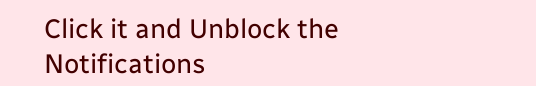Click it and Unblock the Notifications